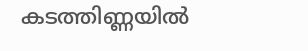കടത്തിണ്ണയിൽ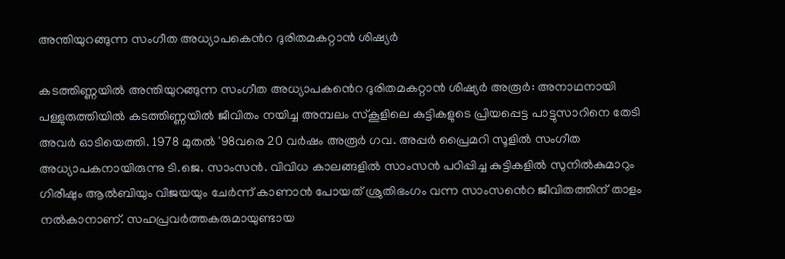അന്തിയുറങ്ങുന്ന സംഗീത അധ്യാപക‍െൻറ ദുരിതമകറ്റാൻ ശിഷ്യർ

കടത്തിണ്ണയിൽ അന്തിയുറങ്ങുന്ന സംഗീത അധ്യാപക‍ൻെറ ദുരിതമകറ്റാൻ ശിഷ്യർ അരൂർ: അനാഥനായി പള്ളുരുത്തിയിൽ കടത്തിണ്ണയിൽ ജീവിതം നയിച്ച അമ്പലം സ്കൂളിലെ കുട്ടികളുടെ പ്രിയപ്പെട്ട പാട്ടുസാറിനെ തേടി അവർ ഓടിയെത്തി. 1978 മുതൽ '98വരെ 20 വർഷം അരൂർ ഗവ. അപ്പർ പ്രൈമറി സൂളിൽ സംഗീത അധ്യാപകനായിരുന്നു ടി.ജെ. സാംസൻ. വിവിധ കാലങ്ങളിൽ സാംസൻ പഠിപ്പിച്ച കുട്ടികളിൽ ‌സുനിൽകുമാറും ഗിരീഷും ആൽബിയും വിജയയും ചേർന്ന് കാണാൻ പോയത് ശ്രുതിഭംഗം വന്ന സാംസ‍ൻെറ ജീവിതത്തിന് താളം നൽകാനാണ്. സഹപ്രവർത്തകരുമായുണ്ടായ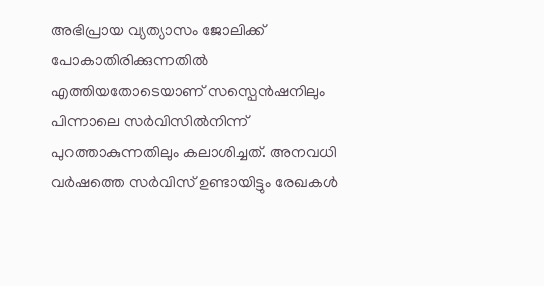അഭിപ്രായ വ്യത്യാസം ജോലിക്ക് പോകാതിരിക്കുന്നതിൽ എത്തിയതോടെയാണ് സസ്പെൻഷനിലും പിന്നാലെ സർവിസിൽനിന്ന് പുറത്താകുന്നതിലും കലാശിച്ചത്. അനവധി വർഷത്തെ സർവിസ്‌ ഉണ്ടായിട്ടും രേഖകൾ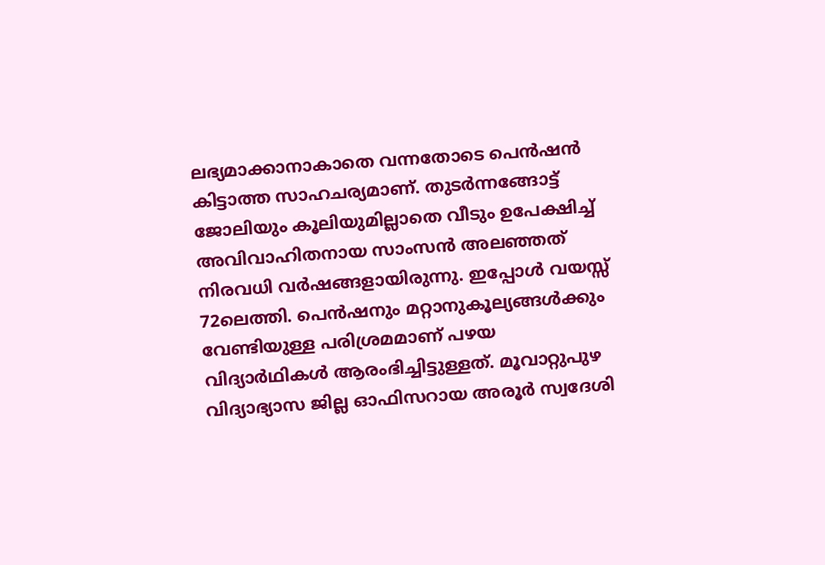ലഭ്യമാക്കാനാകാതെ വന്നതോടെ പെൻഷൻ കിട്ടാത്ത സാഹചര്യമാണ്. തുടർന്നങ്ങോട്ട് ജോലിയും കൂലിയുമില്ലാതെ വീടും ഉപേക്ഷിച്ച് അവിവാഹിതനായ സാംസൻ അലഞ്ഞത് നിരവധി വർഷങ്ങളായിരുന്നു. ഇപ്പോൾ വയസ്സ് 72ലെത്തി. പെൻഷനും മറ്റാനുകൂല്യങ്ങൾക്കും വേണ്ടിയുള്ള പരിശ്രമമാണ് പഴയ വിദ്യാർഥികൾ ആരംഭിച്ചിട്ടുള്ളത്. മൂവാറ്റുപുഴ വിദ്യാഭ്യാസ ജില്ല ഓഫിസറായ അരൂർ സ്വദേശി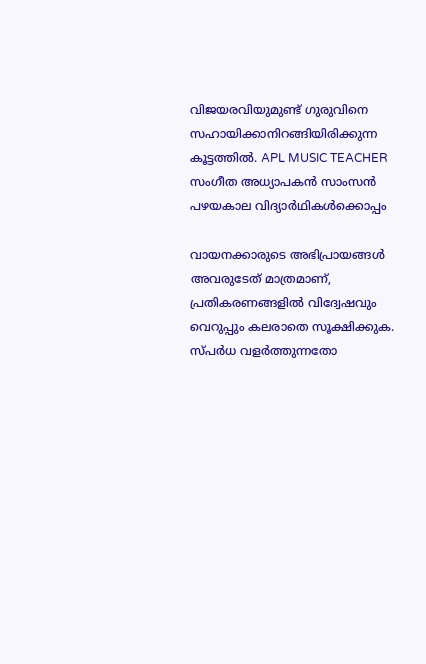വിജയരവിയുമുണ്ട് ഗുരുവിനെ സഹായിക്കാനിറങ്ങിയിരിക്കുന്ന കൂട്ടത്തിൽ. APL MUSIC TEACHER സംഗീത അധ്യാപകൻ സാംസൻ പഴയകാല വിദ്യാർഥികൾക്കൊപ്പം

വായനക്കാരുടെ അഭിപ്രായങ്ങള്‍ അവരുടേത് മാത്രമാണ്, പ്രതികരണങ്ങളിൽ വിദ്വേഷവും വെറുപ്പും കലരാതെ സൂക്ഷിക്കുക. സ്പർധ വളർത്തുന്നതോ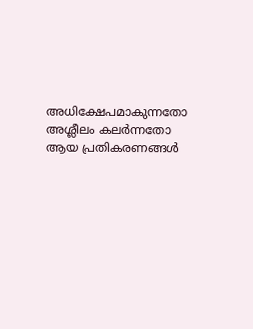അധിക്ഷേപമാകുന്നതോ അശ്ലീലം കലർന്നതോ ആയ പ്രതികരണങ്ങൾ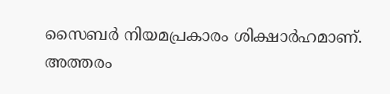സൈബർ നിയമപ്രകാരം ശിക്ഷാർഹമാണ്. അത്തരം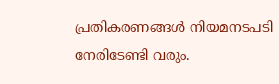പ്രതികരണങ്ങൾ നിയമനടപടി നേരിടേണ്ടി വരും.